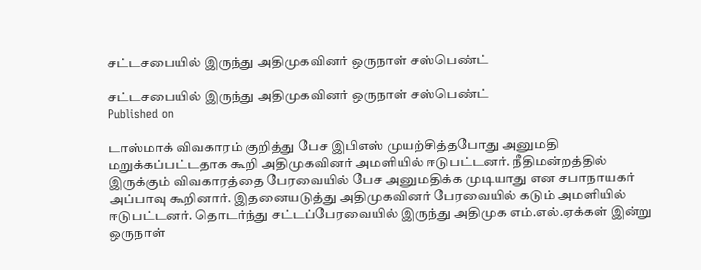சட்டசபையில் இருந்து அதிமுகவினர் ஒருநாள் சஸ்பெண்ட்

சட்டசபையில் இருந்து அதிமுகவினர் ஒருநாள் சஸ்பெண்ட்
Published on

டாஸ்மாக் விவகாரம் குறித்து பேச இபிஎஸ் முயற்சித்தபோது அனுமதி மறுக்கப்பட்டதாக கூறி அதிமுகவினர் அமளியில் ஈடுபட்டனர். நீதிமன்றத்தில் இருக்கும் விவகாரத்தை பேரவையில் பேச அனுமதிக்க முடியாது என சபாநாயகர் அப்பாவு கூறினார். இதனையடுத்து அதிமுகவினர் பேரவையில் கடும் அமளியில் ஈடுபட்டனர். தொடர்ந்து சட்டப்பேரவையில் இருந்து அதிமுக எம்.எல்.ஏக்கள் இன்று ஒருநாள்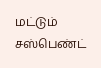மட்டும் சஸ்பெண்ட்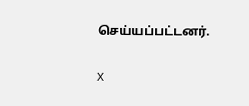செய்யப்பட்டனர்.

X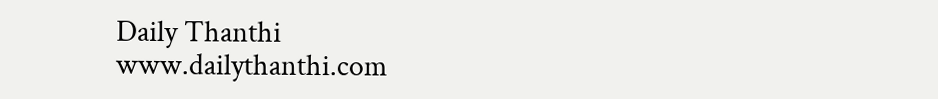Daily Thanthi
www.dailythanthi.com